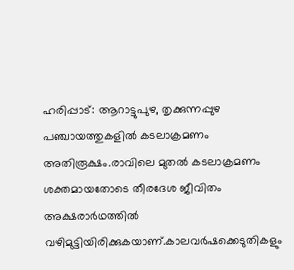ഹരിപ്പാട്: ആറാട്ടുപുഴ, തൃക്കുന്നപ്പുഴ പഞ്ചായത്തുകളിൽ കടലാക്രമണം അതിരൂക്ഷം.രാവിലെ മുതൽ കടലാക്രമണം ശക്തമായതോടെ തീരദേശ ജീവിതം അക്ഷരാർഥത്തിൽ വഴിമുട്ടിയിരിക്കുകയാണ്.കാലവർഷക്കെടുതികളും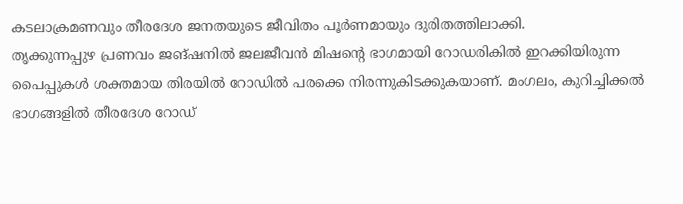കടലാക്രമണവും തീരദേശ ജനതയുടെ ജീവിതം പൂർണമായും ദുരിതത്തിലാക്കി.
തൃക്കുന്നപ്പുഴ പ്രണവം ജങ്ഷനിൽ ജലജീവൻ മിഷന്റെ ഭാഗമായി റോഡരികിൽ ഇറക്കിയിരുന്ന പൈപ്പുകൾ ശക്തമായ തിരയിൽ റോഡിൽ പരക്കെ നിരന്നുകിടക്കുകയാണ്. മംഗലം, കുറിച്ചിക്കൽ ഭാഗങ്ങളിൽ തീരദേശ റോഡ്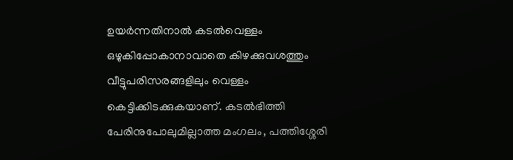ഉയർന്നതിനാൽ കടൽവെള്ളം ഒഴുകിപ്പോകാനാവാതെ കിഴക്കുവശത്തും വീട്ടുപരിസരങ്ങളിലും വെള്ളം കെട്ടിക്കിടക്കുകയാണ്. കടൽഭിത്തി പേരിനുപോലുമില്ലാത്ത മംഗലം, പത്തിശ്ശേരി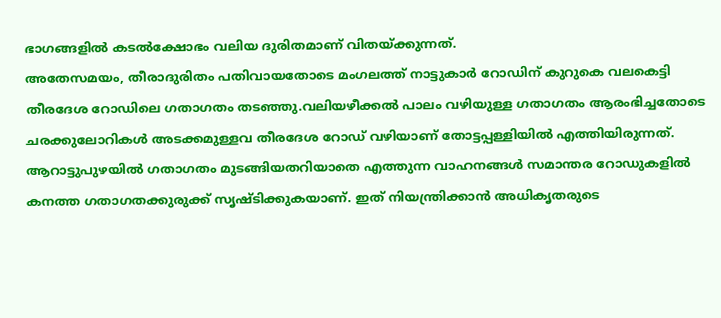ഭാഗങ്ങളിൽ കടൽക്ഷോഭം വലിയ ദുരിതമാണ് വിതയ്ക്കുന്നത്.
അതേസമയം, തീരാദുരിതം പതിവായതോടെ മംഗലത്ത് നാട്ടുകാർ റോഡിന് കുറുകെ വലകെട്ടി തീരദേശ റോഡിലെ ഗതാഗതം തടഞ്ഞു.വലിയഴീക്കൽ പാലം വഴിയുള്ള ഗതാഗതം ആരംഭിച്ചതോടെ ചരക്കുലോറികൾ അടക്കമുള്ളവ തീരദേശ റോഡ് വഴിയാണ് തോട്ടപ്പള്ളിയിൽ എത്തിയിരുന്നത്. ആറാട്ടുപുഴയിൽ ഗതാഗതം മുടങ്ങിയതറിയാതെ എത്തുന്ന വാഹനങ്ങൾ സമാന്തര റോഡുകളിൽ കനത്ത ഗതാഗതക്കുരുക്ക് സൃഷ്ടിക്കുകയാണ്. ഇത് നിയന്ത്രിക്കാൻ അധികൃതരുടെ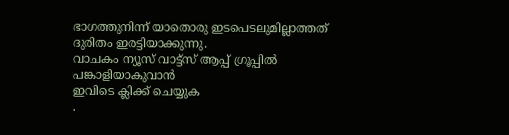ഭാഗത്തുനിന്ന് യാതൊരു ഇടപെടലുമില്ലാത്തത് ദുരിതം ഇരട്ടിയാക്കുന്നു.
വാചകം ന്യൂസ് വാട്ട്സ് ആപ്പ് ഗ്രൂപ്പിൽ പങ്കാളിയാകുവാൻ
ഇവിടെ ക്ലിക്ക് ചെയ്യുക
.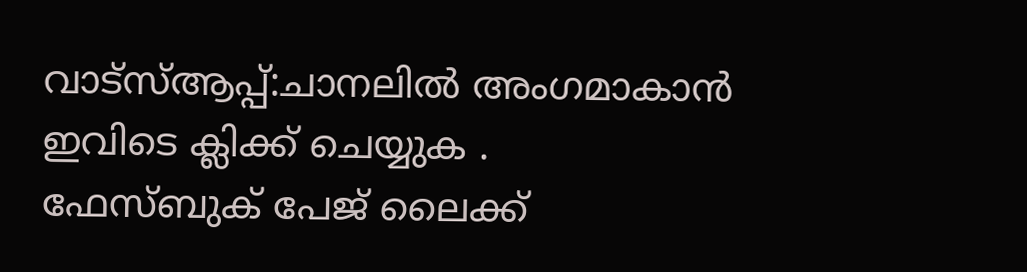വാട്സ്ആപ്പ്:ചാനലിൽ അംഗമാകാൻ ഇവിടെ ക്ലിക്ക് ചെയ്യുക .
ഫേസ്ബുക് പേജ് ലൈക്ക്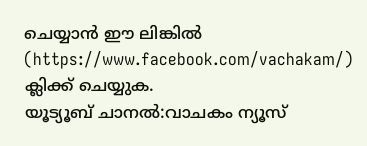ചെയ്യാൻ ഈ ലിങ്കിൽ (https://www.facebook.com/vachakam/) ക്ലിക്ക് ചെയ്യുക.
യൂട്യൂബ് ചാനൽ:വാചകം ന്യൂസ്